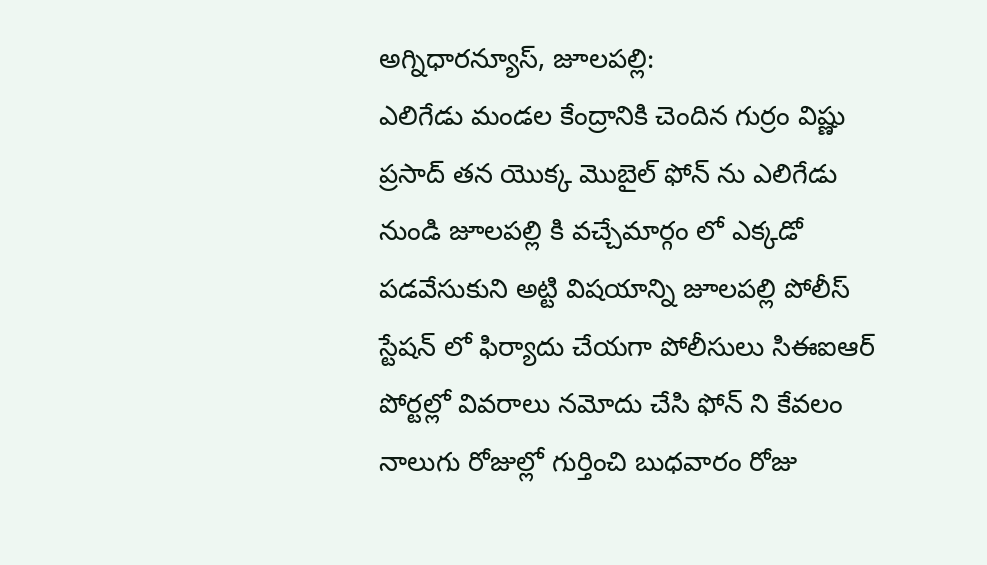అగ్నిధారన్యూస్, జూలపల్లి:
ఎలిగేడు మండల కేంద్రానికి చెందిన గుర్రం విష్ణు ప్రసాద్ తన యొక్క మొబైల్ ఫోన్ ను ఎలిగేడు నుండి జూలపల్లి కి వచ్చేమార్గం లో ఎక్కడో పడవేసుకుని అట్టి విషయాన్ని జూలపల్లి పోలీస్ స్టేషన్ లో ఫిర్యాదు చేయగా పోలీసులు సిఈఐఆర్ పోర్టల్లో వివరాలు నమోదు చేసి ఫోన్ ని కేవలం నాలుగు రోజుల్లో గుర్తించి బుధవారం రోజు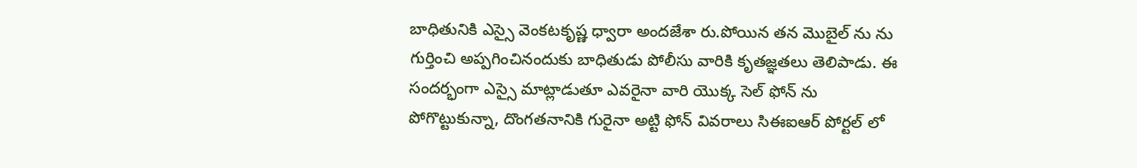బాధితునికి ఎస్సై వెంకటకృష్ణ ధ్వారా అందజేశా రు.పోయిన తన మొబైల్ ను ను గుర్తించి అప్పగించినందుకు బాధితుడు పోలీసు వారికి కృతజ్ఞతలు తెలిపాడు. ఈ సందర్భంగా ఎస్సై మాట్లాడుతూ ఎవరైనా వారి యొక్క సెల్ ఫోన్ ను పోగొట్టుకున్నా, దొంగతనానికి గురైనా అట్టి ఫోన్ వివరాలు సిఈఐఆర్ పోర్టల్ లో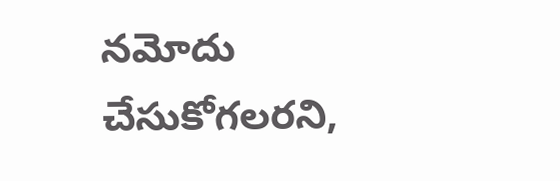నమోదు చేసుకోగలరని,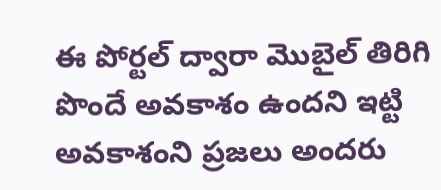ఈ పోర్టల్ ద్వారా మొబైల్ తిరిగి పొందే అవకాశం ఉందని ఇట్టి అవకాశంని ప్రజలు అందరు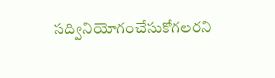సద్వినియోగంచేసుకోగలరని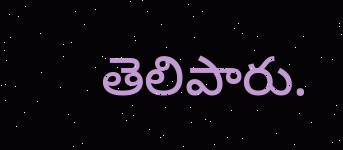తెలిపారు.